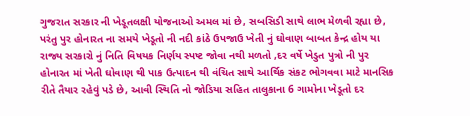ગુજરાત સરકાર ની ખેડૂતલક્ષી યોજનાઓ અમલ માં છે, સબસિડી સાથે લાભ મેળવી રહ્યા છે, પરંતુ પુર હોનારત ના સમયે ખેડૂતો ની નદી કાંઠે ઉપજાઉ ખેતી નું ઘોવાણ બાબત કેન્દ્ર હોય યા રાજ્ય સરકારો નું નિતિ વિષયક નિર્ણય સ્પષ્ટ જોવા નથી મળતો ,દર વર્ષે ખેડુત પુત્રો ની પુર હોનારત માં ખેતી ઘોવાણ થી પાક ઉત્પાદન થી વંચિત સાથે આર્થિક સંકટ ભોગવવા માટે માનસિક રીતે તૈયાર રહેવું પડે છે, આવી સ્થિતિ નો જોડિયા સહિત તાલુકાના 6 ગામોના ખેડૂતો દર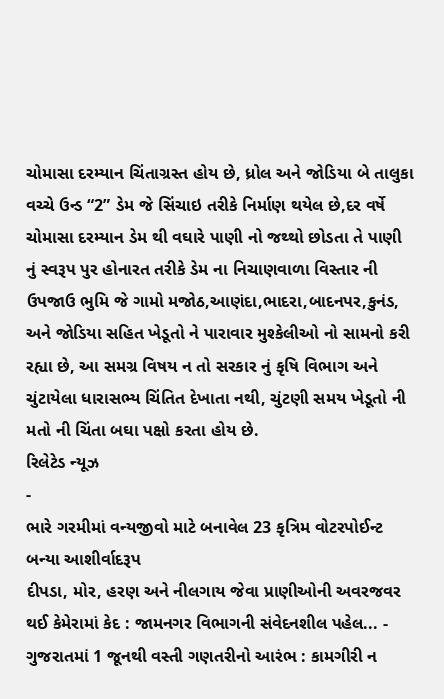ચોમાસા દરમ્યાન ચિંતાગ્રસ્ત હોય છે, ધ્રોલ અને જોડિયા બે તાલુકા વચ્ચે ઉન્ડ “2” ડેમ જે સિંચાઇ તરીકે નિર્માણ થયેલ છે,દર વર્ષે ચોમાસા દરમ્યાન ડેમ થી વઘારે પાણી નો જથ્થો છોડતા તે પાણી નું સ્વરૂપ પુર હોનારત તરીકે ડેમ ના નિચાણવાળા વિસ્તાર ની ઉપજાઉ ભુમિ જે ગામો મજોઠ,આણંદા,ભાદરા,બાદનપર,કુનંડ, અને જોડિયા સહિત ખેડૂતો ને પારાવાર મુશ્કેલીઓ નો સામનો કરી રહ્યા છે, આ સમગ્ર વિષય ન તો સરકાર નું કૃષિ વિભાગ અને ચુંટાયેલા ધારાસભ્ય ચિંતિત દેખાતા નથી, ચુંટણી સમય ખેડૂતો ની મતો ની ચિંતા બઘા પક્ષો કરતા હોય છે.
રિલેટેડ ન્યૂઝ
-
ભારે ગરમીમાં વન્યજીવો માટે બનાવેલ 23 કૃત્રિમ વોટરપોઈન્ટ બન્યા આશીર્વાદરૂપ
દીપડા, મોર, હરણ અને નીલગાય જેવા પ્રાણીઓની અવરજવર થઈ કેમેરામાં કેદ : જામનગર વિભાગની સંવેદનશીલ પહેલ... -
ગુજરાતમાં 1 જૂનથી વસ્તી ગણતરીનો આરંભ : કામગીરી ન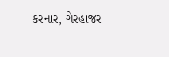કરનાર, ગેરહાજર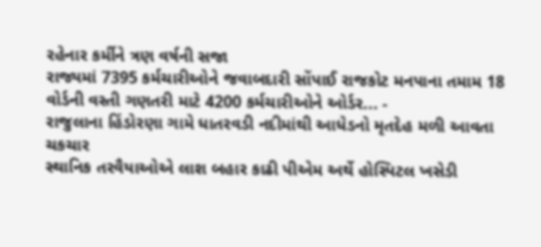રહેનાર કર્મીને ત્રણ વર્ષની સજા
રાજ્યમાં 7395 કર્મચારીઓને જવાબદારી સોંપાઈ રાજકોટ મનપાના તમામ 18 વોર્ડની વસ્તી ગણતરી માટે 4200 કર્મચારીઓને ઓર્ડર... -
રાજુલાના હિંડોરણા ગામે ધાતરવડી નદીમાંથી આધેડનો મૃતદેહ મળી આવતા ચકચાર
સ્થાનિક તરવૈયાઓએ લાશ બહાર કાઢી પીએમ અર્થે હોસ્પિટલ ખસેડી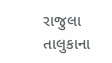રાજુલા તાલુકાના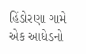હિંડોરણા ગામે એક આધેડનો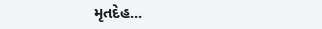મૃતદેહ...